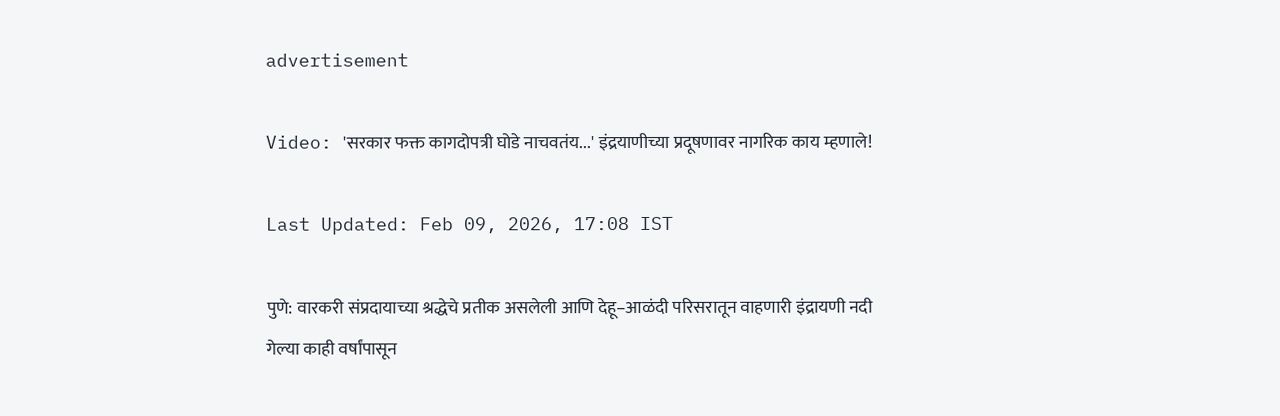advertisement

Video: 'सरकार फक्त कागदोपत्री घोडे नाचवतंय...' इंद्रयाणीच्या प्रदूषणावर नागरिक काय म्हणाले!

Last Updated: Feb 09, 2026, 17:08 IST

पुणे: वारकरी संप्रदायाच्या श्रद्धेचे प्रतीक असलेली आणि देहू–आळंदी परिसरातून वाहणारी इंद्रायणी नदी गेल्या काही वर्षांपासून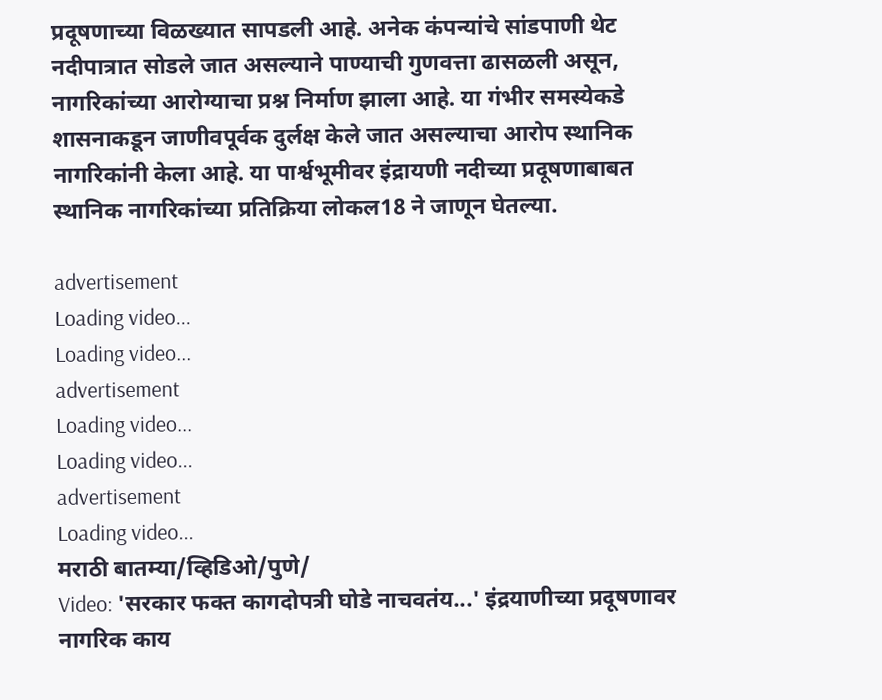प्रदूषणाच्या विळख्यात सापडली आहे. अनेक कंपन्यांचे सांडपाणी थेट नदीपात्रात सोडले जात असल्याने पाण्याची गुणवत्ता ढासळली असून, नागरिकांच्या आरोग्याचा प्रश्न निर्माण झाला आहे. या गंभीर समस्येकडे शासनाकडून जाणीवपूर्वक दुर्लक्ष केले जात असल्याचा आरोप स्थानिक नागरिकांनी केला आहे. या पार्श्वभूमीवर इंद्रायणी नदीच्या प्रदूषणाबाबत स्थानिक नागरिकांच्या प्रतिक्रिया लोकल18 ने जाणून घेतल्या.

advertisement
Loading video...
Loading video...
advertisement
Loading video...
Loading video...
advertisement
Loading video...
मराठी बातम्या/व्हिडिओ/पुणे/
Video: 'सरकार फक्त कागदोपत्री घोडे नाचवतंय...' इंद्रयाणीच्या प्रदूषणावर नागरिक काय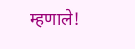म्हणाले!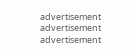advertisement
advertisement
advertisement